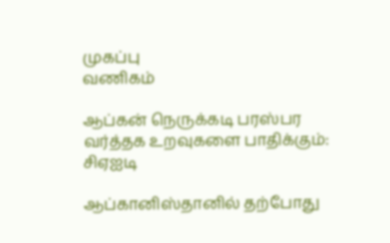முகப்பு
வணிகம்

ஆப்கன் நெருக்கடி பரஸ்பர வர்த்தக உறவுகளை பாதிக்கும்: சிஏஐடி

ஆப்கானிஸ்தானில் தற்போது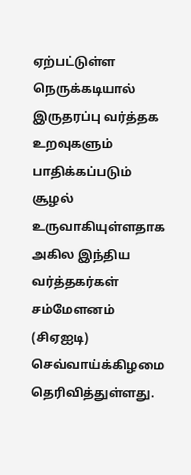ஏற்பட்டுள்ள நெருக்கடியால் இருதரப்பு வர்த்தக உறவுகளும் பாதிக்கப்படும் சூழல் உருவாகியுள்ளதாக அகில இந்திய வர்த்தகர்கள் சம்மேளனம் (சிஏஐடி) செவ்வாய்க்கிழமை தெரிவித்துள்ளது.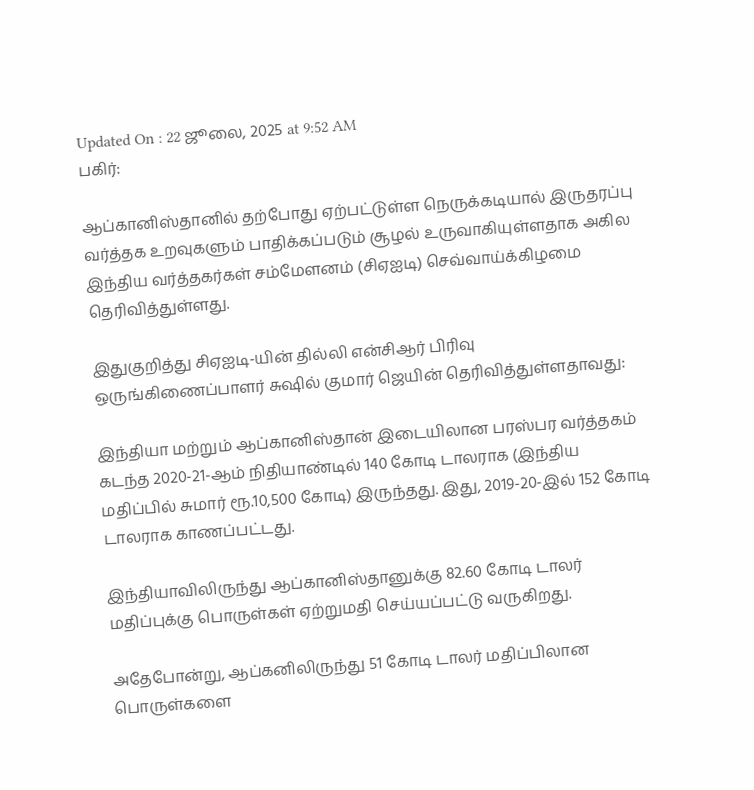Updated On : 22 ஜூலை, 2025 at 9:52 AM
பகிர்:

ஆப்கானிஸ்தானில் தற்போது ஏற்பட்டுள்ள நெருக்கடியால் இருதரப்பு வர்த்தக உறவுகளும் பாதிக்கப்படும் சூழல் உருவாகியுள்ளதாக அகில இந்திய வர்த்தகர்கள் சம்மேளனம் (சிஏஐடி) செவ்வாய்க்கிழமை தெரிவித்துள்ளது.

இதுகுறித்து சிஏஐடி-யின் தில்லி என்சிஆர் பிரிவு ஒருங்கிணைப்பாளர் சுஷில் குமார் ஜெயின் தெரிவித்துள்ளதாவது:

இந்தியா மற்றும் ஆப்கானிஸ்தான் இடையிலான பரஸ்பர வர்த்தகம் கடந்த 2020-21-ஆம் நிதியாண்டில் 140 கோடி டாலராக (இந்திய மதிப்பில் சுமார் ரூ.10,500 கோடி) இருந்தது. இது, 2019-20-இல் 152 கோடி டாலராக காணப்பட்டது.

இந்தியாவிலிருந்து ஆப்கானிஸ்தானுக்கு 82.60 கோடி டாலர் மதிப்புக்கு பொருள்கள் ஏற்றுமதி செய்யப்பட்டு வருகிறது.

அதேபோன்று, ஆப்கனிலிருந்து 51 கோடி டாலர் மதிப்பிலான பொருள்களை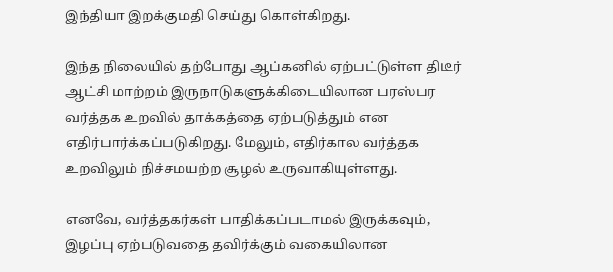இந்தியா இறக்குமதி செய்து கொள்கிறது.

இந்த நிலையில் தற்போது ஆப்கனில் ஏற்பட்டுள்ள திடீர் ஆட்சி மாற்றம் இருநாடுகளுக்கிடையிலான பரஸ்பர வர்த்தக உறவில் தாக்கத்தை ஏற்படுத்தும் என எதிர்பார்க்கப்படுகிறது. மேலும், எதிர்கால வர்த்தக உறவிலும் நிச்சமயற்ற சூழல் உருவாகியுள்ளது.

எனவே, வர்த்தகர்கள் பாதிக்கப்படாமல் இருக்கவும், இழப்பு ஏற்படுவதை தவிர்க்கும் வகையிலான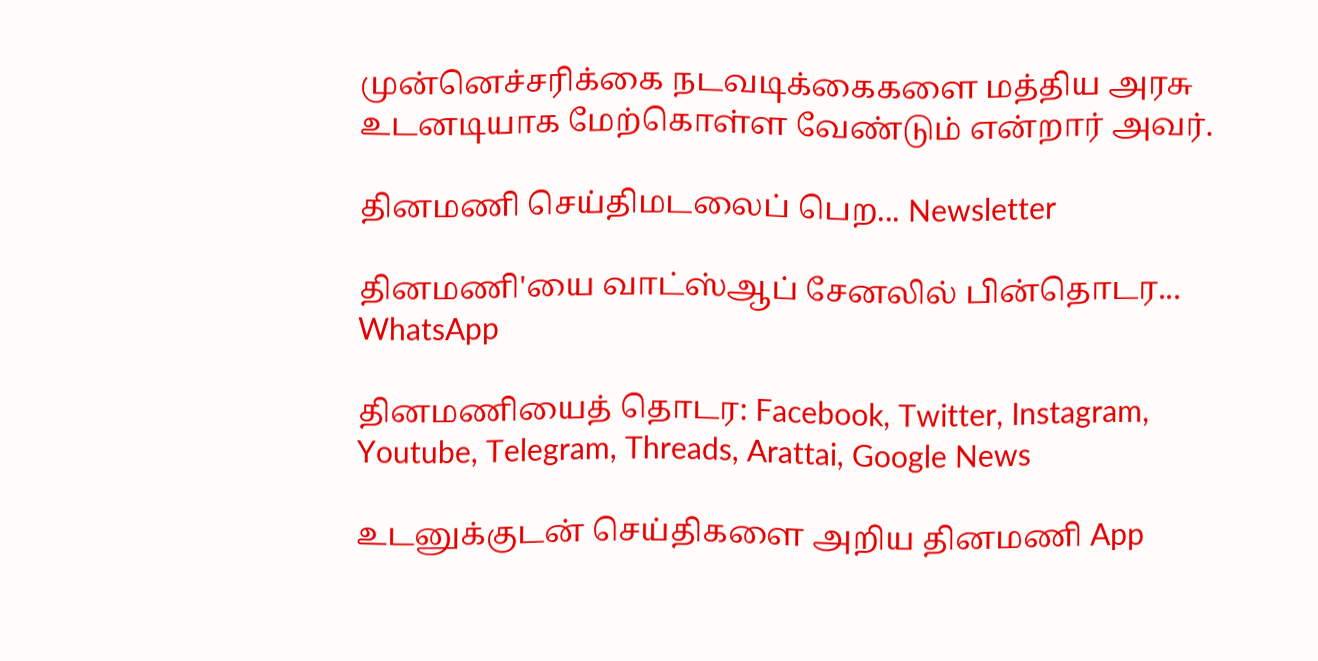முன்னெச்சரிக்கை நடவடிக்கைகளை மத்திய அரசு உடனடியாக மேற்கொள்ள வேண்டும் என்றார் அவர்.

தினமணி செய்திமடலைப் பெற... Newsletter

தினமணி'யை வாட்ஸ்ஆப் சேனலில் பின்தொடர... WhatsApp

தினமணியைத் தொடர: Facebook, Twitter, Instagram, Youtube, Telegram, Threads, Arattai, Google News

உடனுக்குடன் செய்திகளை அறிய தினமணி App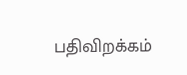பதிவிறக்கம்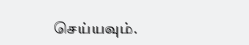செய்யவும்.